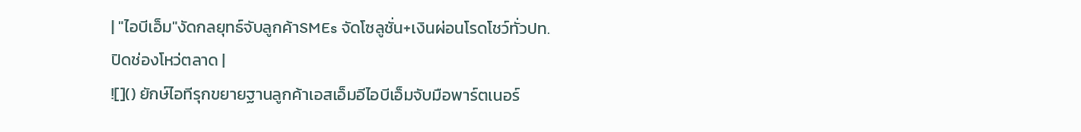| "ไอบีเอ็ม"งัดกลยุทธ์จับลูกค้าSMEs จัดโซลูชั่น+เงินผ่อนโรดโชว์ทั่วปท.ปิดช่องโหว่ตลาด |
![]() ยักษ์ไอทีรุกขยายฐานลูกค้าเอสเอ็มอีไอบีเอ็มจับมือพาร์ตเนอร์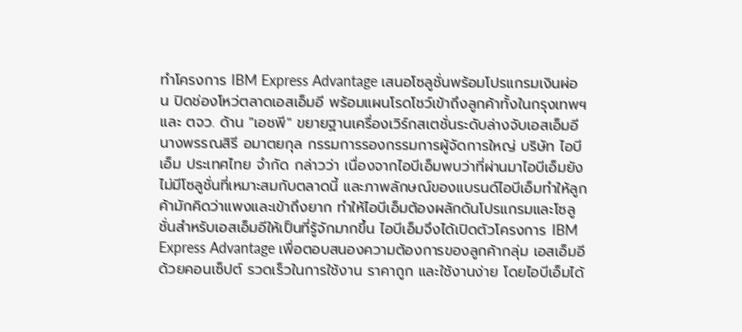ทำโครงการ IBM Express Advantage เสนอโซลูชั่นพร้อมโปรแกรมเงินผ่อน ปิดช่องโหว่ตลาดเอสเอ็มอี พร้อมแผนโรดโชว์เข้าถึงลูกค้าทั้งในกรุงเทพฯและ ตจว. ด้าน "เอชพี" ขยายฐานเครื่องเวิร์กสเตชั่นระดับล่างจับเอสเอ็มอี นางพรรณสิรี อมาตยกุล กรรมการรองกรรมการผู้จัดการใหญ่ บริษัท ไอบีเอ็ม ประเทศไทย จำกัด กล่าวว่า เนื่องจากไอบีเอ็มพบว่าที่ผ่านมาไอบีเอ็มยังไม่มีโซลูชั่นที่เหมาะสมกับตลาดนี้ และภาพลักษณ์ของแบรนด์ไอบีเอ็มทำให้ลูกค้ามักคิดว่าแพงและเข้าถึงยาก ทำให้ไอบีเอ็มต้องผลักดันโปรแกรมและโซลูชั่นสำหรับเอสเอ็มอีให้เป็นที่รู้จักมากขึ้น ไอบีเอ็มจึงได้เปิดตัวโครงการ IBM Express Advantage เพื่อตอบสนองความต้องการของลูกค้ากลุ่ม เอสเอ็มอีด้วยคอนเซ็ปต์ รวดเร็วในการใช้งาน ราคาถูก และใช้งานง่าย โดยไอบีเอ็มได้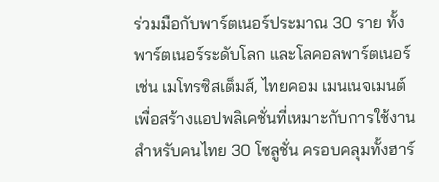ร่วมมือกับพาร์ตเนอร์ประมาณ 30 ราย ทั้งพาร์ตเนอร์ระดับโลก และโลคอลพาร์ตเนอร์ เช่น เมโทรซิสเต็มส์, ไทยคอม เมนเนจเมนต์ เพื่อสร้างแอปพลิเคชั่นที่เหมาะกับการใช้งานสำหรับคนไทย 30 โซลูชั่น ครอบคลุมทั้งฮาร์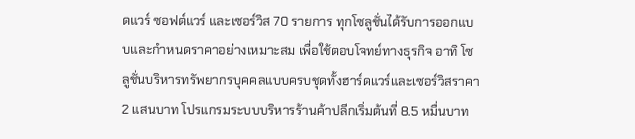ดแวร์ ซอฟต์แวร์ และเซอร์วิส 70 รายการ ทุกโซลูชั่นได้รับการออกแบบและกำหนดราคาอย่างเหมาะสม เพื่อใช้ตอบโจทย์ทางธุรกิจ อาทิ โซลูชั่นบริหารทรัพยากรบุคคลแบบครบชุดทั้งฮาร์ดแวร์และเซอร์วิสราคา 2 แสนบาท โปรแกรมระบบบริหารร้านค้าปลีกเริ่มต้นที่ 8.5 หมื่นบาท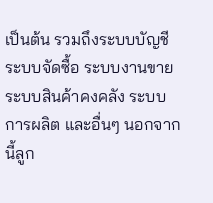เป็นต้น รวมถึงระบบบัญชี ระบบจัดซื้อ ระบบงานขาย ระบบสินค้าคงคลัง ระบบการผลิต และอื่นๆ นอกจากนี้ลูก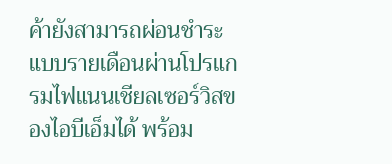ค้ายังสามารถผ่อนชำระแบบรายเดือนผ่านโปรแกรมไฟแนนเชียลเซอร์วิสของไอบีเอ็มได้ พร้อม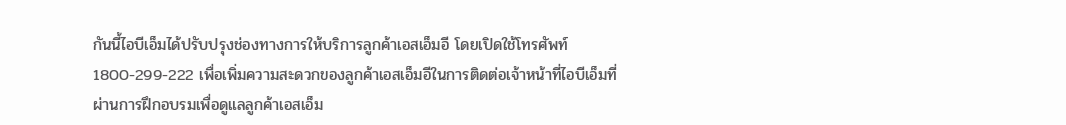กันนี้ไอบีเอ็มได้ปรับปรุงช่องทางการให้บริการลูกค้าเอสเอ็มอี โดยเปิดใช้โทรศัพท์ 1800-299-222 เพื่อเพิ่มความสะดวกของลูกค้าเอสเอ็มอีในการติดต่อเจ้าหน้าที่ไอบีเอ็มที่ผ่านการฝึกอบรมเพื่อดูแลลูกค้าเอสเอ็ม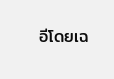อีโดยเฉ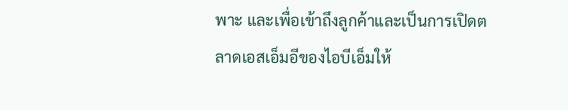พาะ และเพื่อเข้าถึงลูกค้าและเป็นการเปิดตลาดเอสเอ็มอีของไอบีเอ็มให้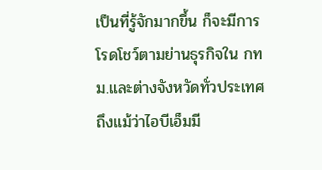เป็นที่รู้จักมากขึ้น ก็จะมีการโรดโชว์ตามย่านธุรกิจใน กทม.และต่างจังหวัดทั่วประเทศ ถึงแม้ว่าไอบีเอ็มมี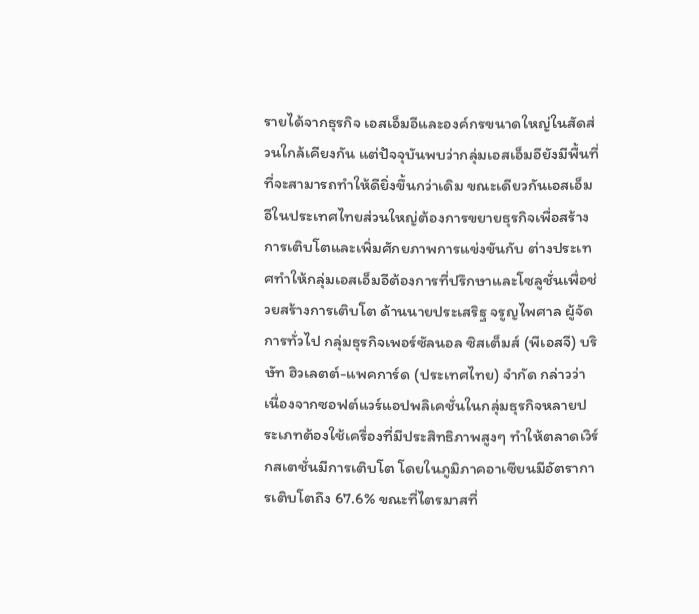รายได้จากธุรกิจ เอสเอ็มอีและองค์กรขนาดใหญ่ในสัดส่วนใกล้เคียงกัน แต่ปัจจุบันพบว่ากลุ่มเอสเอ็มอียังมีพื้นที่ที่จะสามารถทำให้ดียิ่งขึ้นกว่าเดิม ขณะเดียวกันเอสเอ็มอีในประเทศไทยส่วนใหญ่ต้องการขยายธุรกิจเพื่อสร้างการเติบโตและเพิ่มศักยภาพการแข่งขันกับ ต่างประเทศทำให้กลุ่มเอสเอ็มอีต้องการที่ปรึกษาและโซลูชั่นเพื่อช่วยสร้างการเติบโต ด้านนายประเสริฐ จรูญไพศาล ผู้จัดการทั่วไป กลุ่มธุรกิจเพอร์ซัลนอล ซิสเต็มส์ (พีเอสจี) บริษัท ฮิวเลตต์-แพคการ์ด (ประเทศไทย) จำกัด กล่าวว่า เนื่องจากซอฟต์แวร์แอปพลิเคชั่นในกลุ่มธุรกิจหลายประเภทต้องใช้เครื่องที่มีประสิทธิภาพสูงๆ ทำให้ตลาดเวิร์กสเตชั่นมีการเติบโต โดยในภูมิภาคอาเซียนมีอัตราการเติบโตถึง 67.6% ขณะที่ไตรมาสที่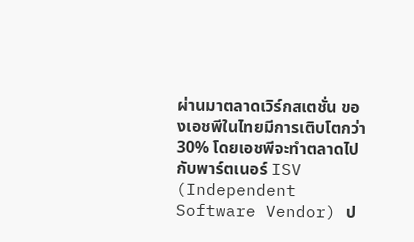ผ่านมาตลาดเวิร์กสเตชั่น ของเอชพีในไทยมีการเติบโตกว่า 30% โดยเอชพีจะทำตลาดไปกับพาร์ตเนอร์ ISV (Independent Software Vendor) ป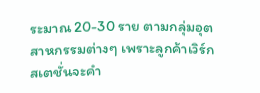ระมาณ 20-30 ราย ตามกลุ่มอุตสาหกรรมต่างๆ เพราะลูกค้าเวิร์กสเตชั่นจะคำ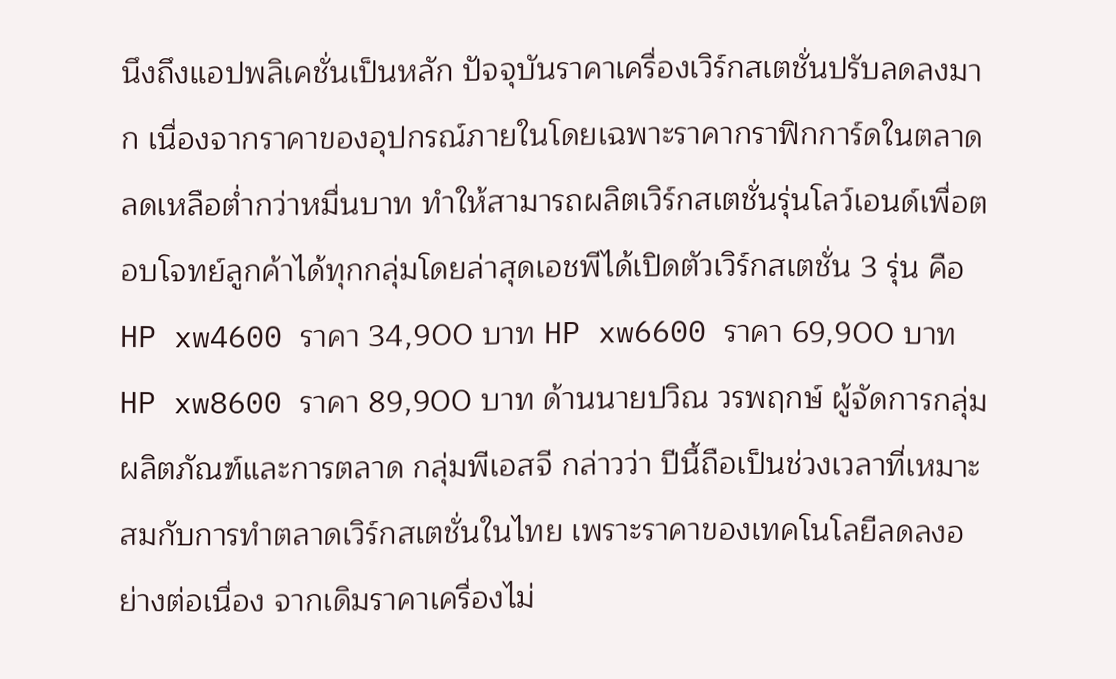นึงถึงแอปพลิเคชั่นเป็นหลัก ปัจจุบันราคาเครื่องเวิร์กสเตชั่นปรับลดลงมาก เนื่องจากราคาของอุปกรณ์ภายในโดยเฉพาะราคากราฟิกการ์ดในตลาดลดเหลือต่ำกว่าหมื่นบาท ทำให้สามารถผลิตเวิร์กสเตชั่นรุ่นโลว์เอนด์เพื่อตอบโจทย์ลูกค้าได้ทุกกลุ่มโดยล่าสุดเอชพีได้เปิดตัวเวิร์กสเตชั่น 3 รุ่น คือ HP xw4600 ราคา 34,900 บาท HP xw6600 ราคา 69,900 บาท HP xw8600 ราคา 89,900 บาท ด้านนายปวิณ วรพฤกษ์ ผู้จัดการกลุ่มผลิตภัณฑ์และการตลาด กลุ่มพีเอสจี กล่าวว่า ปีนี้ถือเป็นช่วงเวลาที่เหมาะสมกับการทำตลาดเวิร์กสเตชั่นในไทย เพราะราคาของเทคโนโลยีลดลงอย่างต่อเนื่อง จากเดิมราคาเครื่องไม่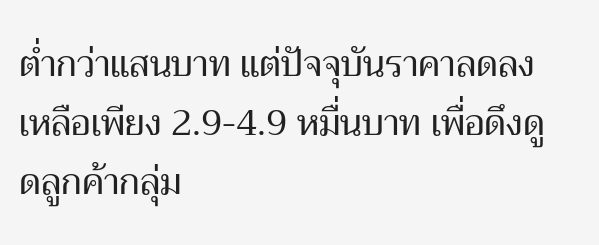ต่ำกว่าแสนบาท แต่ปัจจุบันราคาลดลงเหลือเพียง 2.9-4.9 หมื่นบาท เพื่อดึงดูดลูกค้ากลุ่ม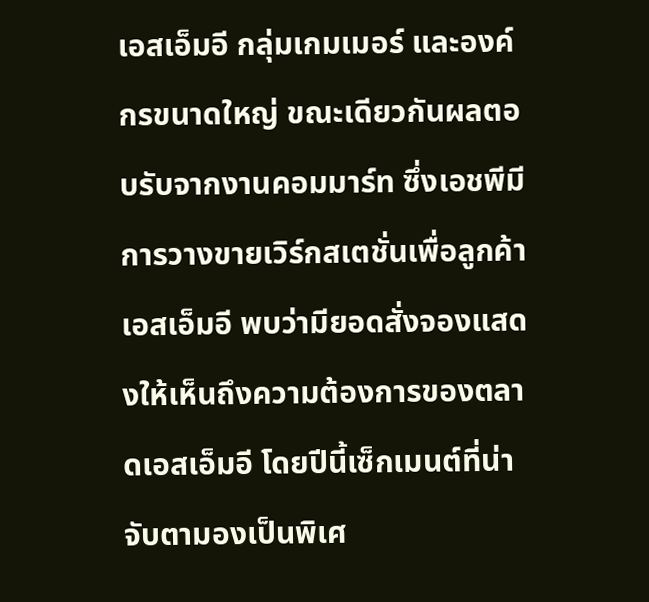เอสเอ็มอี กลุ่มเกมเมอร์ และองค์กรขนาดใหญ่ ขณะเดียวกันผลตอบรับจากงานคอมมาร์ท ซึ่งเอชพีมีการวางขายเวิร์กสเตชั่นเพื่อลูกค้าเอสเอ็มอี พบว่ามียอดสั่งจองแสดงให้เห็นถึงความต้องการของตลาดเอสเอ็มอี โดยปีนี้เซ็กเมนต์ที่น่าจับตามองเป็นพิเศ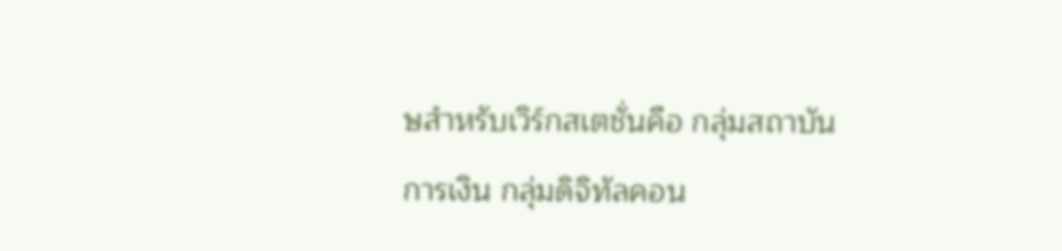ษสำหรับเวิร์กสเตชั่นคือ กลุ่มสถาบันการเงิน กลุ่มดิจิทัลคอน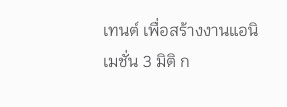เทนต์ เพื่อสร้างงานแอนิเมชั่น 3 มิติ ก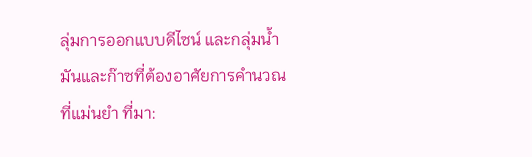ลุ่มการออกแบบดีไซน์ และกลุ่มน้ำมันและก๊าซที่ต้องอาศัยการคำนวณที่แม่นยำ ที่มา: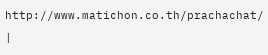http://www.matichon.co.th/prachachat/ |